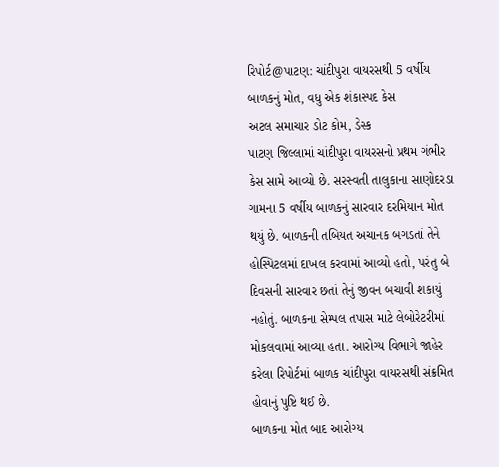રિપોર્ટ@પાટણ: ચાંદીપુરા વાયરસથી 5 વર્ષીય બાળકનું મોત, વધુ એક શંકાસ્પદ કેસ
અટલ સમાચાર ડોટ કોમ, ડેસ્ક
પાટણ જિલ્લામાં ચાંદીપુરા વાયરસનો પ્રથમ ગંભીર કેસ સામે આવ્યો છે. સરસ્વતી તાલુકાના સાણોદરડા ગામના 5 વર્ષીય બાળકનું સારવાર દરમિયાન મોત થયું છે. બાળકની તબિયત અચાનક બગડતાં તેને હોસ્પિટલમાં દાખલ કરવામાં આવ્યો હતો, પરંતુ બે દિવસની સારવાર છતાં તેનું જીવન બચાવી શકાયું નહોતું. બાળકના સેમ્પલ તપાસ માટે લેબોરેટરીમાં મોકલવામાં આવ્યા હતા. આરોગ્ય વિભાગે જાહેર કરેલા રિપોર્ટમાં બાળક ચાંદીપુરા વાયરસથી સંક્રમિત હોવાનું પુષ્ટિ થઈ છે.
બાળકના મોત બાદ આરોગ્ય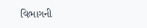વિભાગની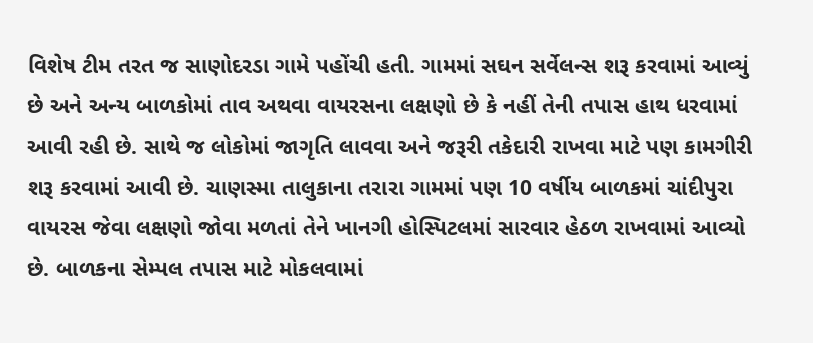વિશેષ ટીમ તરત જ સાણોદરડા ગામે પહોંચી હતી. ગામમાં સઘન સર્વેલન્સ શરૂ કરવામાં આવ્યું છે અને અન્ય બાળકોમાં તાવ અથવા વાયરસના લક્ષણો છે કે નહીં તેની તપાસ હાથ ધરવામાં આવી રહી છે. સાથે જ લોકોમાં જાગૃતિ લાવવા અને જરૂરી તકેદારી રાખવા માટે પણ કામગીરી શરૂ કરવામાં આવી છે. ચાણસ્મા તાલુકાના તરારા ગામમાં પણ 10 વર્ષીય બાળકમાં ચાંદીપુરા વાયરસ જેવા લક્ષણો જોવા મળતાં તેને ખાનગી હોસ્પિટલમાં સારવાર હેઠળ રાખવામાં આવ્યો છે. બાળકના સેમ્પલ તપાસ માટે મોકલવામાં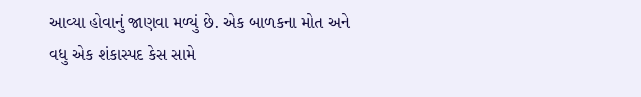આવ્યા હોવાનું જાણવા મળ્યું છે. એક બાળકના મોત અને વધુ એક શંકાસ્પદ કેસ સામે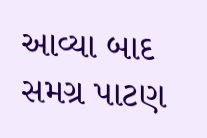આવ્યા બાદ સમગ્ર પાટણ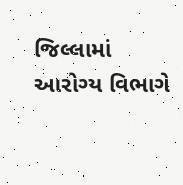જિલ્લામાં આરોગ્ય વિભાગે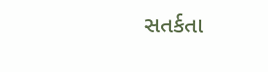સતર્કતા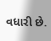વધારી છે.